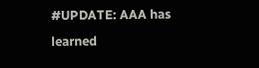#UPDATE: AAA has learned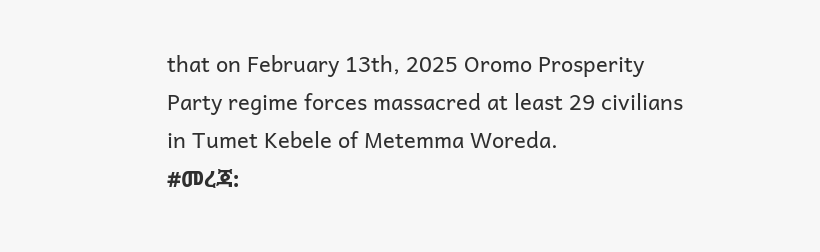that on February 13th, 2025 Oromo Prosperity Party regime forces massacred at least 29 civilians in Tumet Kebele of Metemma Woreda.
#መረጃ: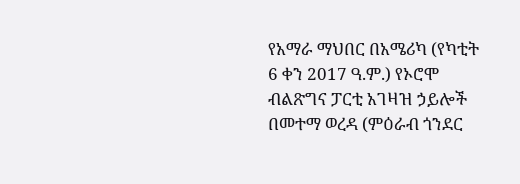የአማራ ማህበር በአሜሪካ (የካቲት 6 ቀን 2017 ዓ.ም.) የኦሮሞ ብልጽግና ፓርቲ አገዛዝ ኃይሎች በመተማ ወረዳ (ምዕራብ ጎንደር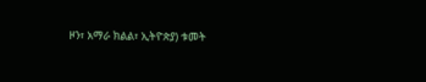ዞን፣ አማራ ክልል፣ ኢትዮጵያ) ቱመት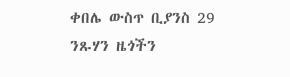ቀበሌ ውስጥ ቢያንስ 29 ንጹሃን ዜጎችን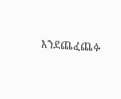እንደጨፈጨፉ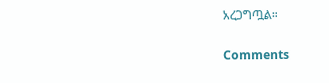አረጋግጧል።

Comments